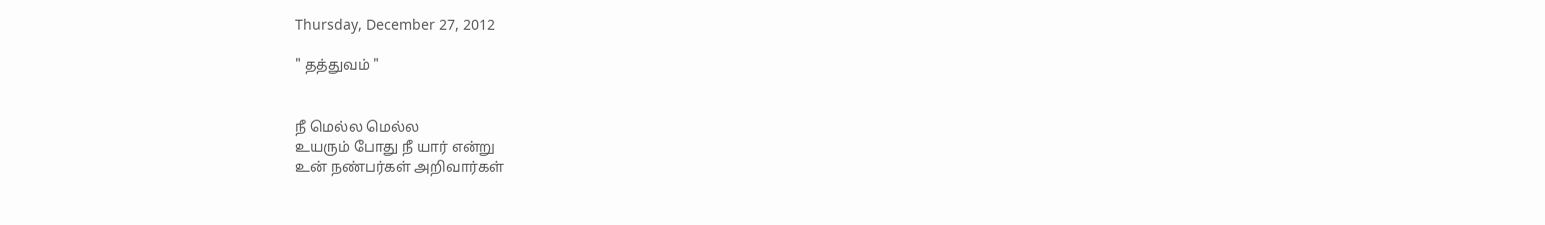Thursday, December 27, 2012

" தத்துவம் "


நீ மெல்ல மெல்ல
உயரும் போது நீ யார் என்று
உன் நண்பர்கள் அறிவார்கள்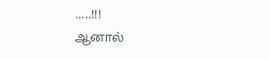.....!!!
ஆனால்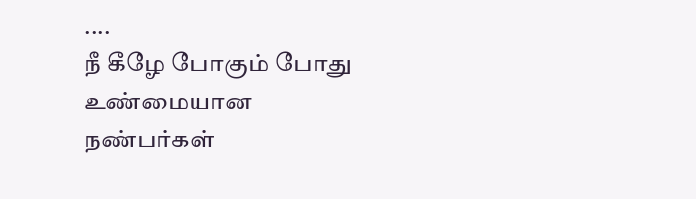....
நீ கீழே போகும் போது உண்மையான
நண்பர்கள்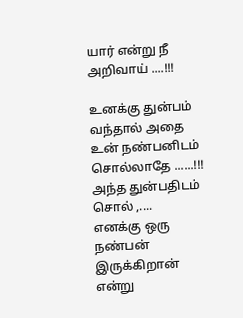யார் என்று நீ அறிவாய் ....!!!

உனக்கு துன்பம் வந்தால் அதை
உன் நண்பனிடம் சொல்லாதே ......!!!
அந்த துன்பதிடம் சொல் ,....
எனக்கு ஒரு நண்பன் இருக்கிறான் என்று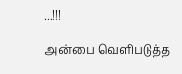...!!!

அன்பை வெளிபடுத்த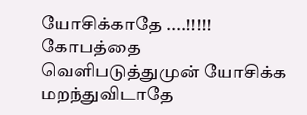யோசிக்காதே ....!!!!!
கோபத்தை வெளிபடுத்துமுன் யோசிக்க
மறந்துவிடாதே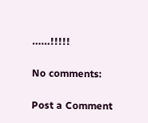......!!!!!

No comments:

Post a Comment